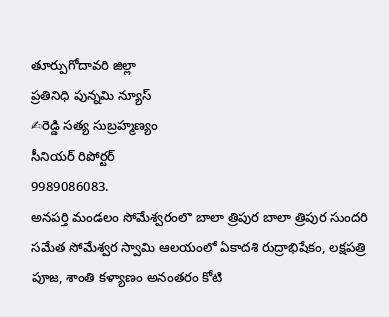తూర్పుగోదావరి జిల్లా
ప్రతినిధి పున్నమి న్యూస్
✍రెడ్డి సత్య సుబ్రహ్మణ్యం
సీనియర్ రిపోర్టర్
9989086083.
అనపర్తి మండలం సోమేశ్వరంలొ బాలా త్రిపుర బాలా త్రిపుర సుందరి సమేత సోమేశ్వర స్వామి ఆలయంలో ఏకాదశి రుద్రాభిషేకం, లక్షపత్రి పూజ, శాంతి కళ్యాణం అనంతరం కోటి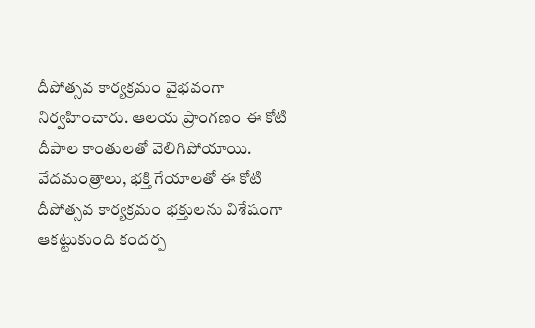దీపోత్సవ కార్యక్రమం వైభవంగా నిర్వహించారు. ఆలయ ప్రాంగణం ఈ కోటి దీపాల కాంతులతో వెలిగిపోయాయి. వేదమంత్రాలు, భక్తి గేయాలతో ఈ కోటి దీపోత్సవ కార్యక్రమం భక్తులను విశేషంగా ఆకట్టుకుంది కందర్ప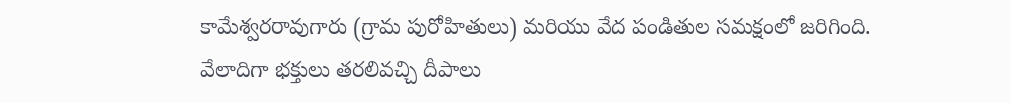కామేశ్వరరావుగారు (గ్రామ పురోహితులు) మరియు వేద పండితుల సమక్షంలో జరిగింది. వేలాదిగా భక్తులు తరలివచ్చి దీపాలు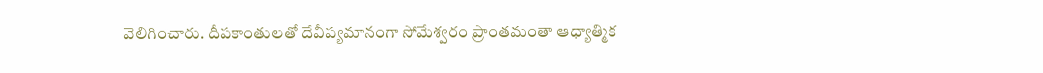వెలిగించారు. దీపకాంతులతో దేవీప్యమానంగా సోమేశ్వరం ప్రాంతమంతా ఆధ్యాత్మిక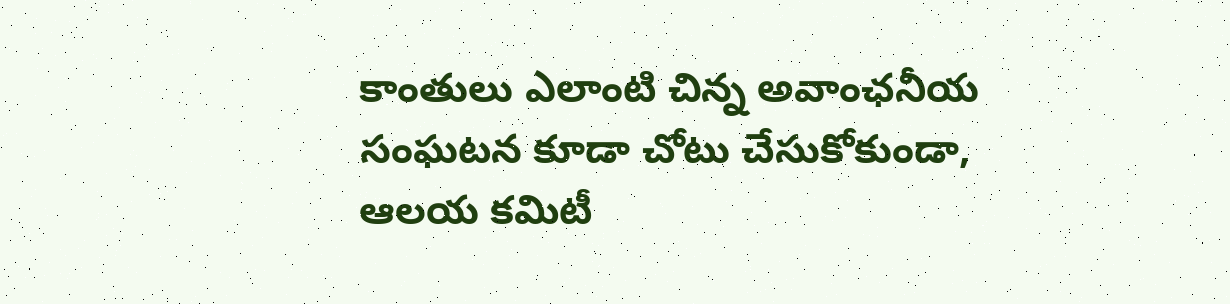కాంతులు ఎలాంటి చిన్న అవాంఛనీయ సంఘటన కూడా చోటు చేసుకోకుండా, ఆలయ కమిటీ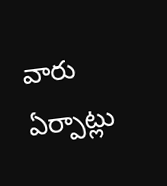వారు ఏర్పాట్లు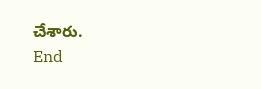చేశారు.
End